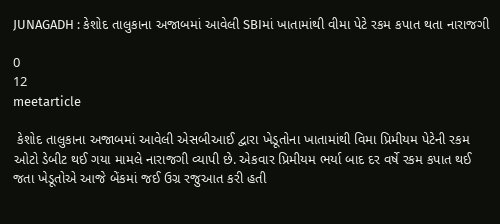JUNAGADH : કેશોદ તાલુકાના અજાબમાં આવેલી SBIમાં ખાતામાંથી વીમા પેટે રકમ કપાત થતા નારાજગી

0
12
meetarticle

 કેશોદ તાલુકાના અજાબમાં આવેલી એસબીઆઈ દ્વારા ખેડૂતોના ખાતામાંથી વિમા પ્રિમીયમ પેટેની રકમ ઓટો ડેબીટ થઈ ગયા મામલે નારાજગી વ્યાપી છે. એકવાર પ્રિમીયમ ભર્યા બાદ દર વર્ષે રકમ કપાત થઈ જતા ખેડૂતોએ આજે બેંકમાં જઈ ઉગ્ર રજુઆત કરી હતી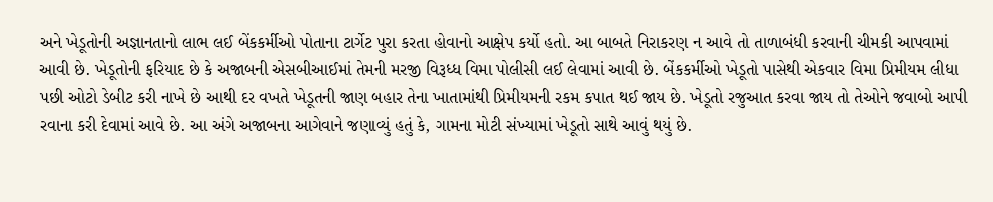અને ખેડૂતોની અજ્ઞાનતાનો લાભ લઈ બેંકકર્મીઓ પોતાના ટાર્ગેટ પુરા કરતા હોવાનો આક્ષેપ કર્યો હતો. આ બાબતે નિરાકરણ ન આવે તો તાળાબંધી કરવાની ચીમકી આપવામાં આવી છે. ખેડૂતોની ફરિયાદ છે કે અજાબની એસબીઆઈમાં તેમની મરજી વિરૂધ્ધ વિમા પોલીસી લઈ લેવામાં આવી છે. બેંકકર્મીઓ ખેડૂતો પાસેથી એકવાર વિમા પ્રિમીયમ લીધા પછી ઓટો ડેબીટ કરી નાખે છે આથી દર વખતે ખેડૂતની જાણ બહાર તેના ખાતામાંથી પ્રિમીયમની રકમ કપાત થઈ જાય છે. ખેડૂતો રજુઆત કરવા જાય તો તેઓને જવાબો આપી રવાના કરી દેવામાં આવે છે. આ અંગે અજાબના આગેવાને જણાવ્યું હતું કે, ગામના મોટી સંખ્યામાં ખેડૂતો સાથે આવું થયું છે.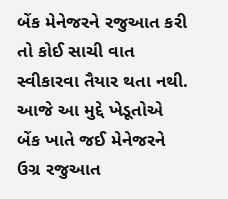બેંક મેનેજરને રજુઆત કરી તો કોઈ સાચી વાત સ્વીકારવા તૈયાર થતા નથી. આજે આ મુદ્દે ખેડૂતોએ બેંક ખાતે જઈ મેનેજરને ઉગ્ર રજુઆત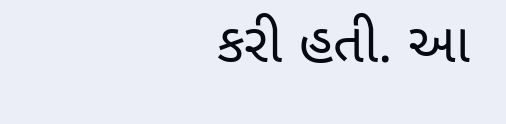કરી હતી. આ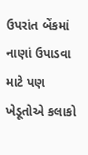ઉપરાંત બેંકમાં નાણાં ઉપાડવા માટે પણ ખેડૂતોએ કલાકો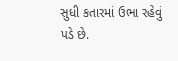સુધી કતારમાં ઉભા રહેવું પડે છે.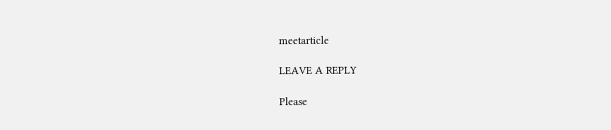meetarticle

LEAVE A REPLY

Please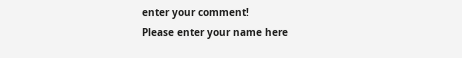enter your comment!
Please enter your name here